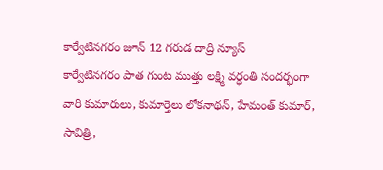కార్వేటినగరం జూన్ 12 గరుడ దాద్రి న్యూస్
కార్వేటినగరం పాత గుంట ముత్తు లక్ష్మి వర్ధంతి సందర్భంగా వారి కుమారులు, కుమార్తెలు లోకనాథన్, హేమంత్ కుమార్, సావిత్రి,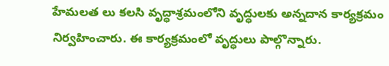హేమలత లు కలసి వృద్ధాశ్రమంలోని వృద్ధులకు అన్నదాన కార్యక్రమం నిర్వహించారు. ఈ కార్యక్రమంలో వృద్ధులు పాల్గొన్నారు.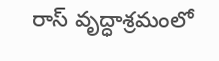రాస్ వృద్ధాశ్రమంలో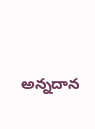అన్నదాన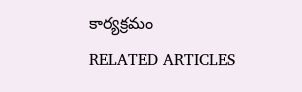కార్యక్రమం
RELATED ARTICLES